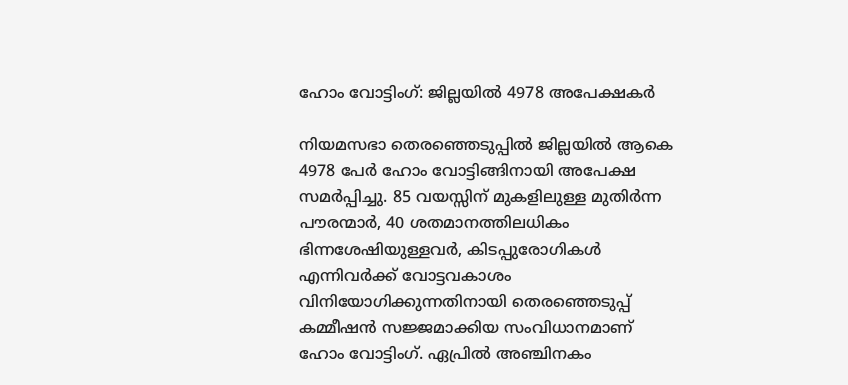ഹോം വോട്ടിംഗ്: ജില്ലയില്‍ 4978 അപേക്ഷകര്‍

നിയമസഭാ തെരഞ്ഞെടുപ്പില്‍ ജില്ലയില്‍ ആകെ 4978 പേര്‍ ഹോം വോട്ടിങ്ങിനായി അപേക്ഷ സമര്‍പ്പിച്ചു. 85 വയസ്സിന് മുകളിലുള്ള മുതിര്‍ന്ന പൗരന്മാര്‍, 40 ശതമാനത്തിലധികം ഭിന്നശേഷിയുള്ളവര്‍, കിടപ്പുരോഗികള്‍ എന്നിവര്‍ക്ക് വോട്ടവകാശം വിനിയോഗിക്കുന്നതിനായി തെരഞ്ഞെടുപ്പ് കമ്മീഷന്‍ സജ്ജമാക്കിയ സംവിധാനമാണ് ഹോം വോട്ടിംഗ്. ഏപ്രില്‍ അഞ്ചിനകം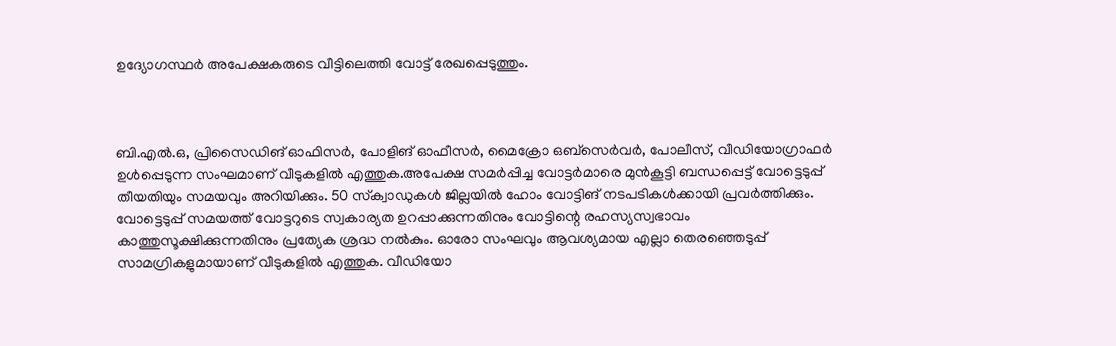ഉദ്യോഗസ്ഥര്‍ അപേക്ഷകരുടെ വീട്ടിലെത്തി വോട്ട് രേഖപ്പെടുത്തും.



ബി.എല്‍.ഒ, പ്രിസൈഡിങ് ഓഫിസര്‍, പോളിങ് ഓഫീസര്‍, മൈക്രോ ഒബ്‌സെര്‍വര്‍, പോലീസ്, വീഡിയോഗ്രാഫര്‍ ഉള്‍പ്പെടുന്ന സംഘമാണ് വീടുകളില്‍ എത്തുക.അപേക്ഷ സമര്‍പ്പിച്ച വോട്ടര്‍മാരെ മുന്‍കൂട്ടി ബന്ധപ്പെട്ട് വോട്ടെടുപ്പ് തീയതിയും സമയവും അറിയിക്കും. 50 സ്‌ക്വാഡുകള്‍ ജില്ലയില്‍ ഹോം വോട്ടിങ് നടപടികള്‍ക്കായി പ്രവര്‍ത്തിക്കും. വോട്ടെടുപ്പ് സമയത്ത് വോട്ടറുടെ സ്വകാര്യത ഉറപ്പാക്കുന്നതിനും വോട്ടിന്റെ രഹസ്യസ്വഭാവം കാത്തുസൂക്ഷിക്കുന്നതിനും പ്രത്യേക ശ്രദ്ധ നല്‍കും. ഓരോ സംഘവും ആവശ്യമായ എല്ലാ തെരഞ്ഞെടുപ്പ് സാമഗ്രികളുമായാണ് വീടുകളില്‍ എത്തുക. വീഡിയോ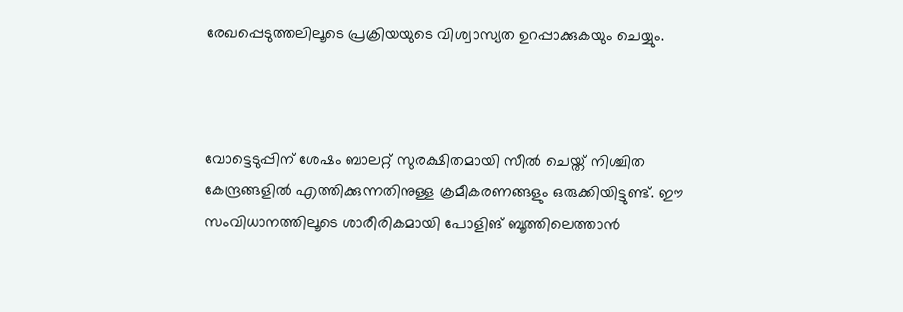രേഖപ്പെടുത്തലിലൂടെ പ്രക്രിയയുടെ വിശ്വാസ്യത ഉറപ്പാക്കുകയും ചെയ്യും.



വോട്ടെടുപ്പിന് ശേഷം ബാലറ്റ് സുരക്ഷിതമായി സീല്‍ ചെയ്ത് നിശ്ചിത കേന്ദ്രങ്ങളില്‍ എത്തിക്കുന്നതിനുള്ള ക്രമീകരണങ്ങളും ഒരുക്കിയിട്ടുണ്ട്. ഈ സംവിധാനത്തിലൂടെ ശാരീരികമായി പോളിങ് ബൂത്തിലെത്താന്‍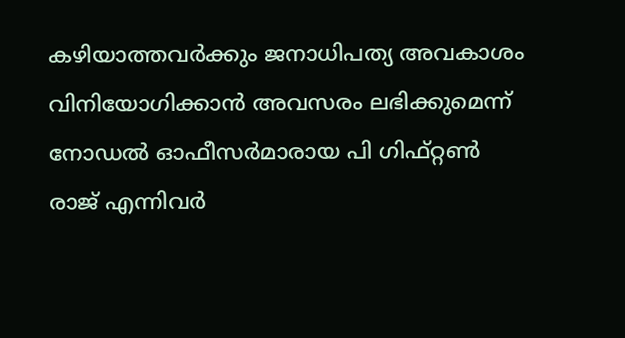കഴിയാത്തവര്‍ക്കും ജനാധിപത്യ അവകാശം വിനിയോഗിക്കാന്‍ അവസരം ലഭിക്കുമെന്ന് നോഡല്‍ ഓഫീസര്‍മാരായ പി ഗിഫ്റ്റണ്‍ രാജ് എന്നിവര്‍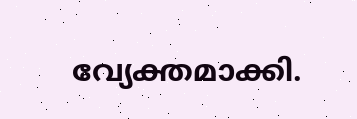വ്യേക്തമാക്കി.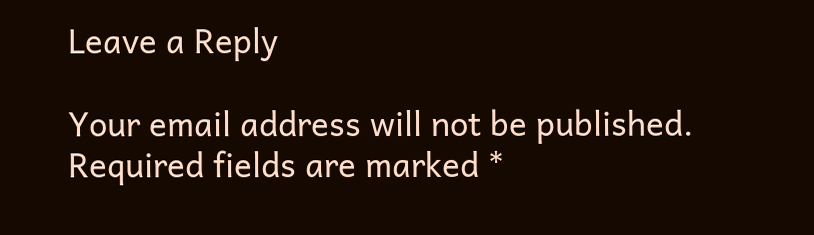Leave a Reply

Your email address will not be published. Required fields are marked *